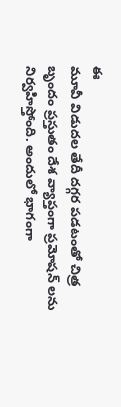ఈ
మూవీ విడుదల తేదీ దగ్గర పడటంతో చిత్ర బృందం ప్రస్తుతం దేశ వ్యాప్తంగా ప్రమోషన్ లను నిర్వహిస్తోంది. అందులో భాగంగా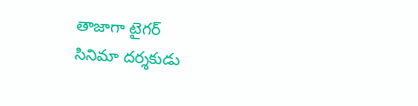తాజాగా టైగర్
సినిమా దర్శకుడు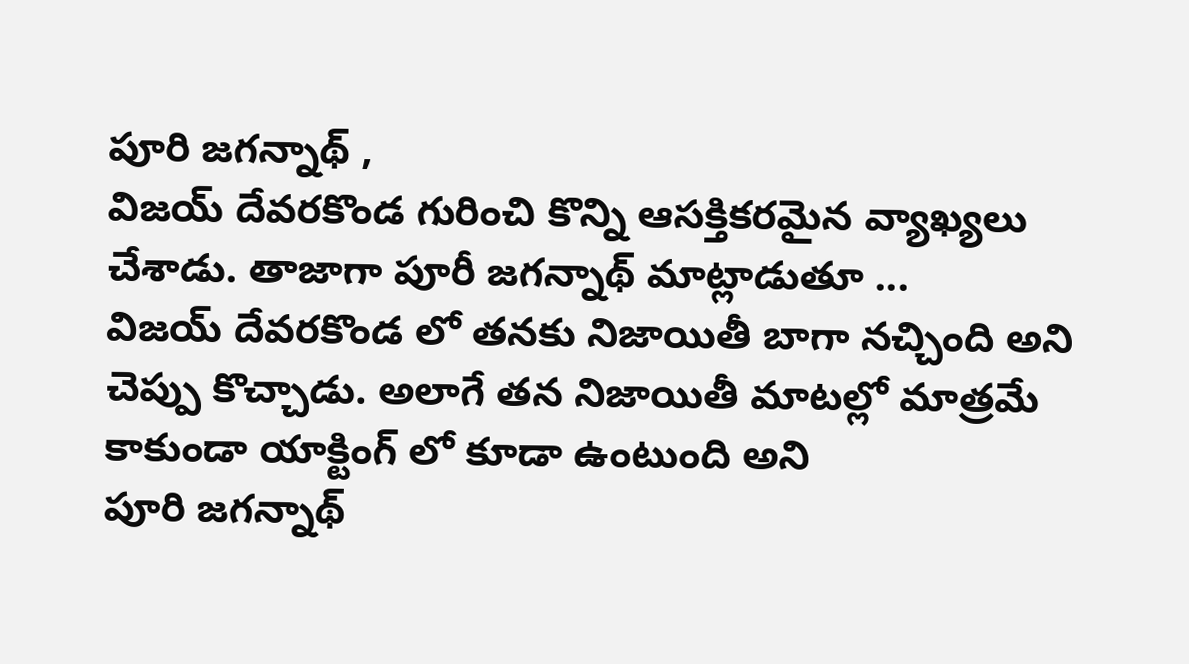పూరి జగన్నాథ్ ,
విజయ్ దేవరకొండ గురించి కొన్ని ఆసక్తికరమైన వ్యాఖ్యలు చేశాడు. తాజాగా పూరీ జగన్నాథ్ మాట్లాడుతూ ...
విజయ్ దేవరకొండ లో తనకు నిజాయితీ బాగా నచ్చింది అని చెప్పు కొచ్చాడు. అలాగే తన నిజాయితీ మాటల్లో మాత్రమే కాకుండా యాక్టింగ్ లో కూడా ఉంటుంది అని
పూరి జగన్నాథ్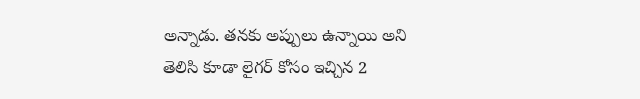అన్నాడు. తనకు అప్పులు ఉన్నాయి అని తెలిసి కూడా లైగర్ కోసం ఇచ్చిన 2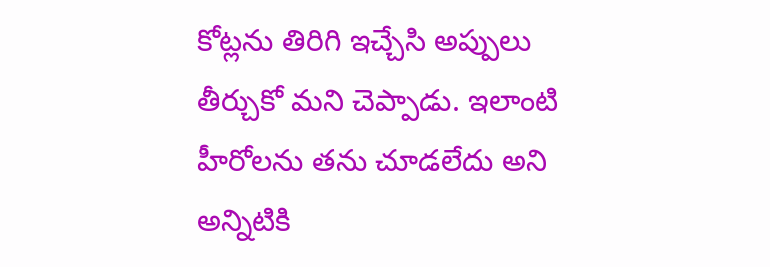కోట్లను తిరిగి ఇచ్చేసి అప్పులు తీర్చుకో మని చెప్పాడు. ఇలాంటి హీరోలను తను చూడలేదు అని అన్నిటికి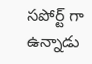సపోర్ట్ గా ఉన్నాడు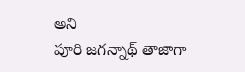అని
పూరి జగన్నాథ్ తాజాగా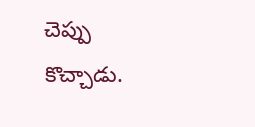చెప్పు కొచ్చాడు.